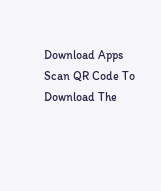Download Apps
Scan QR Code To Download The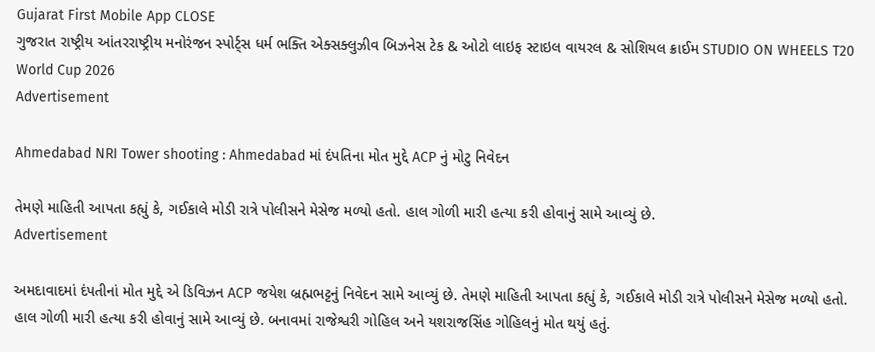Gujarat First Mobile App CLOSE
ગુજરાત રાષ્ટ્રીય આંતરરાષ્ટ્રીય મનોરંજન સ્પોર્ટ્સ ધર્મ ભક્તિ એક્સક્લુઝીવ બિઝનેસ ટેક & ઓટો લાઇફ સ્ટાઇલ વાયરલ & સોશિયલ ક્રાઈમ STUDIO ON WHEELS T20 World Cup 2026
Advertisement

Ahmedabad NRI Tower shooting : Ahmedabad માં દંપતિના મોત મુદ્દે ACP નું મોટુ નિવેદન

તેમણે માહિતી આપતા કહ્યું કે, ગઈકાલે મોડી રાત્રે પોલીસને મેસેજ મળ્યો હતો. હાલ ગોળી મારી હત્યા કરી હોવાનું સામે આવ્યું છે.
Advertisement

અમદાવાદમાં દંપતીનાં મોત મુદ્દે એ ડિવિઝન ACP જયેશ બ્રહ્મભટ્ટનું નિવેદન સામે આવ્યું છે. તેમણે માહિતી આપતા કહ્યું કે, ગઈકાલે મોડી રાત્રે પોલીસને મેસેજ મળ્યો હતો. હાલ ગોળી મારી હત્યા કરી હોવાનું સામે આવ્યું છે. બનાવમાં રાજેશ્વરી ગોહિલ અને યશરાજસિંહ ગોહિલનું મોત થયું હતું.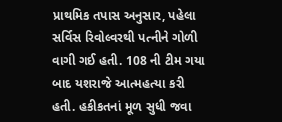પ્રાથમિક તપાસ અનુસાર, પહેલા સર્વિસ રિવોલ્વરથી પત્નીને ગોળી વાગી ગઈ હતી. 108 ની ટીમ ગયા બાદ યશરાજે આત્મહત્યા કરી હતી. હકીકતનાં મૂળ સુધી જવા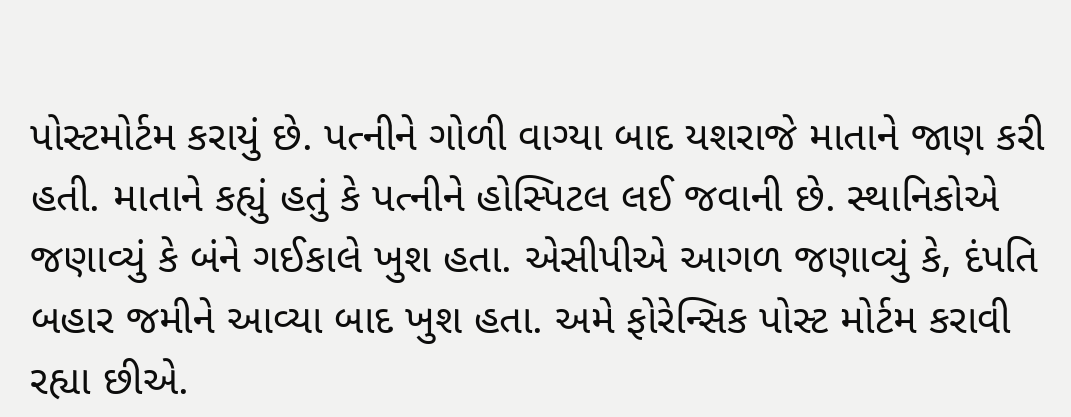પોસ્ટમોર્ટમ કરાયું છે. પત્નીને ગોળી વાગ્યા બાદ યશરાજે માતાને જાણ કરી હતી. માતાને કહ્યું હતું કે પત્નીને હોસ્પિટલ લઈ જવાની છે. સ્થાનિકોએ જણાવ્યું કે બંને ગઈકાલે ખુશ હતા. એસીપીએ આગળ જણાવ્યું કે, દંપતિ બહાર જમીને આવ્યા બાદ ખુશ હતા. અમે ફોરેન્સિક પોસ્ટ મોર્ટમ કરાવી રહ્યા છીએ.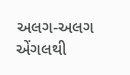અલગ-અલગ એંગલથી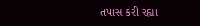તપાસ કરી રહ્યા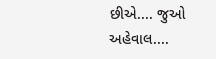છીએ.... જુઓ અહેવાલ....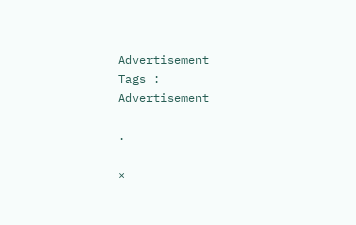Advertisement
Tags :
Advertisement

.

×